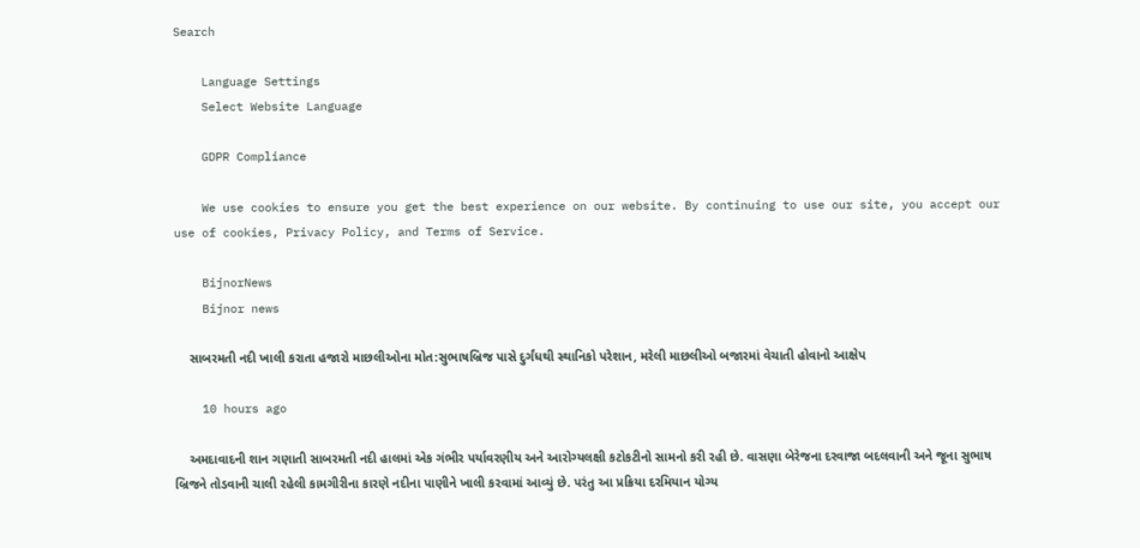Search

    Language Settings
    Select Website Language

    GDPR Compliance

    We use cookies to ensure you get the best experience on our website. By continuing to use our site, you accept our use of cookies, Privacy Policy, and Terms of Service.

    BijnorNews
    Bijnor news

    સાબરમતી નદી ખાલી કરાતા હજારો માછલીઓના મોત:સુભાષબ્રિજ પાસે દુર્ગંધથી સ્થાનિકો પરેશાન, મરેલી માછલીઓ બજારમાં વેચાતી હોવાનો આક્ષેપ

    10 hours ago

    અમદાવાદની શાન ગણાતી સાબરમતી નદી હાલમાં એક ગંભીર પર્યાવરણીય અને આરોગ્યલક્ષી કટોકટીનો સામનો કરી રહી છે. વાસણા બેરેજના દરવાજા બદલવાની અને જૂના સુભાષ બ્રિજને તોડવાની ચાલી રહેલી કામગીરીના કારણે નદીના પાણીને ખાલી કરવામાં આવ્યું છે. પરંતુ આ પ્રક્રિયા દરમિયાન યોગ્ય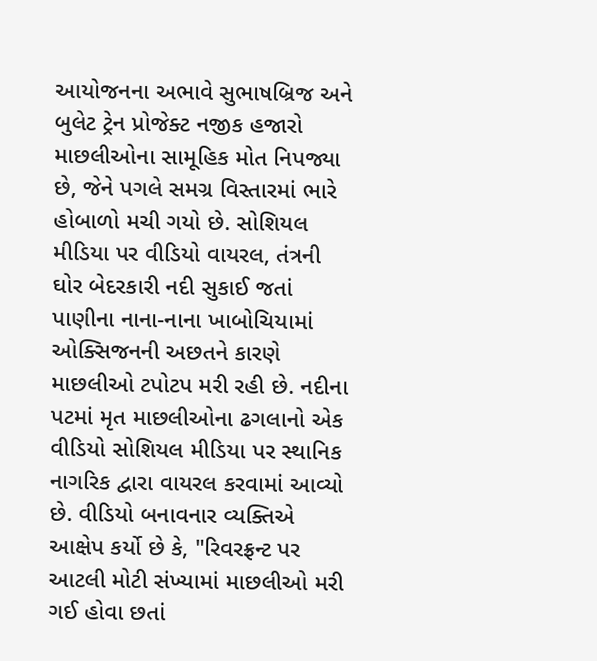આયોજનના અભાવે સુભાષબ્રિજ અને બુલેટ ટ્રેન પ્રોજેક્ટ નજીક હજારો માછલીઓના સામૂહિક મોત નિપજ્યા છે, જેને પગલે સમગ્ર વિસ્તારમાં ભારે હોબાળો મચી ગયો છે. સોશિયલ મીડિયા પર વીડિયો વાયરલ, તંત્રની ઘોર બેદરકારી નદી સુકાઈ જતાં પાણીના નાના-નાના ખાબોચિયામાં ઓક્સિજનની અછતને કારણે માછલીઓ ટપોટપ મરી રહી છે. નદીના પટમાં મૃત માછલીઓના ઢગલાનો એક વીડિયો સોશિયલ મીડિયા પર સ્થાનિક નાગરિક દ્વારા વાયરલ કરવામાં આવ્યો છે. વીડિયો બનાવનાર વ્યક્તિએ આક્ષેપ કર્યો છે કે, "રિવરફ્રન્ટ પર આટલી મોટી સંખ્યામાં માછલીઓ મરી ગઈ હોવા છતાં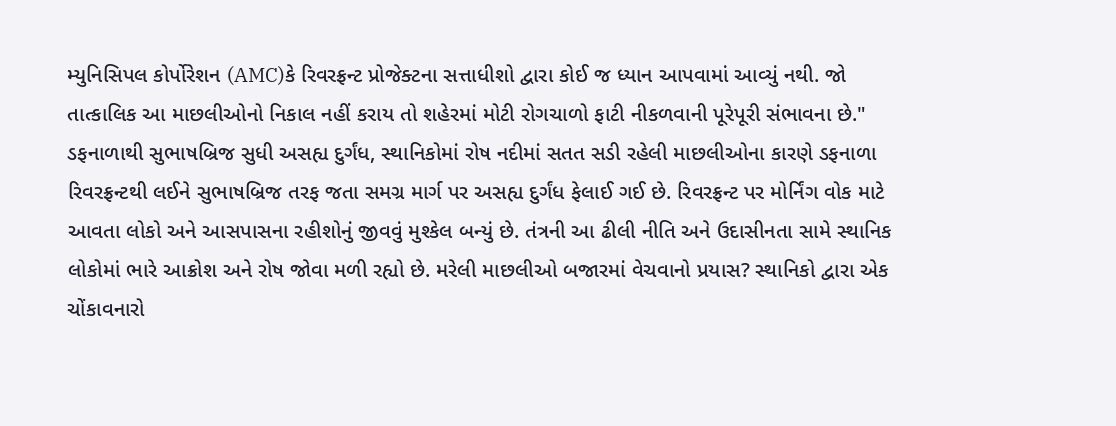મ્યુનિસિપલ કોર્પોરેશન (AMC)કે રિવરફ્રન્ટ પ્રોજેક્ટના સત્તાધીશો દ્વારા કોઈ જ ધ્યાન આપવામાં આવ્યું નથી. જો તાત્કાલિક આ માછલીઓનો નિકાલ નહીં કરાય તો શહેરમાં મોટી રોગચાળો ફાટી નીકળવાની પૂરેપૂરી સંભાવના છે." ડફનાળાથી સુભાષબ્રિજ સુધી અસહ્ય દુર્ગંધ, સ્થાનિકોમાં રોષ નદીમાં સતત સડી રહેલી માછલીઓના કારણે ડફનાળા રિવરફ્રન્ટથી લઈને સુભાષબ્રિજ તરફ જતા સમગ્ર માર્ગ પર અસહ્ય દુર્ગંધ ફેલાઈ ગઈ છે. રિવરફ્રન્ટ પર મોર્નિંગ વોક માટે આવતા લોકો અને આસપાસના રહીશોનું જીવવું મુશ્કેલ બન્યું છે. તંત્રની આ ઢીલી નીતિ અને ઉદાસીનતા સામે સ્થાનિક લોકોમાં ભારે આક્રોશ અને રોષ જોવા મળી રહ્યો છે. મરેલી માછલીઓ બજારમાં વેચવાનો પ્રયાસ? સ્થાનિકો દ્વારા એક ચોંકાવનારો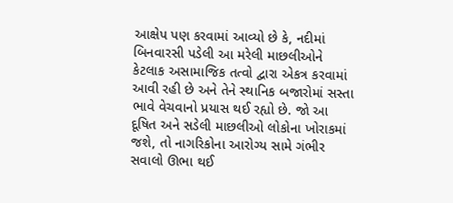આક્ષેપ પણ કરવામાં આવ્યો છે કે, નદીમાં બિનવારસી પડેલી આ મરેલી માછલીઓને કેટલાક અસામાજિક તત્વો દ્વારા એકત્ર કરવામાં આવી રહી છે અને તેને સ્થાનિક બજારોમાં સસ્તા ભાવે વેચવાનો પ્રયાસ થઈ રહ્યો છે. જો આ દૂષિત અને સડેલી માછલીઓ લોકોના ખોરાકમાં જશે, તો નાગરિકોના આરોગ્ય સામે ગંભીર સવાલો ઊભા થઈ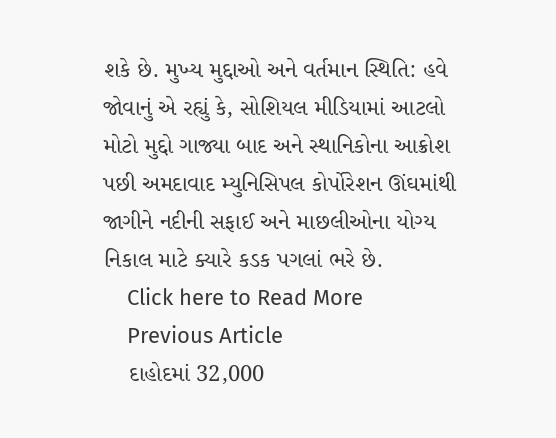શકે છે. મુખ્ય મુદ્દાઓ અને વર્તમાન સ્થિતિ: હવે જોવાનું એ રહ્યું કે, સોશિયલ મીડિયામાં આટલો મોટો મુદ્દો ગાજ્યા બાદ અને સ્થાનિકોના આક્રોશ પછી અમદાવાદ મ્યુનિસિપલ કોર્પોરેશન ઊંઘમાંથી જાગીને નદીની સફાઈ અને માછલીઓના યોગ્ય નિકાલ માટે ક્યારે કડક પગલાં ભરે છે.
    Click here to Read More
    Previous Article
    દાહોદમાં 32,000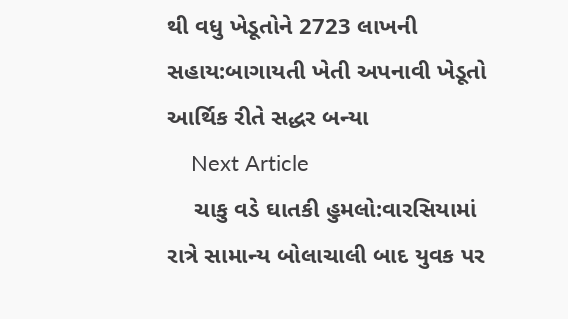થી વધુ ખેડૂતોને 2723 લાખની સહાય:બાગાયતી ખેતી અપનાવી ખેડૂતો આર્થિક રીતે સદ્ધર બન્યા
    Next Article
    ચાકુ વડે ઘાતકી હુમલો:વારસિયામાં રાત્રે સામાન્ય બોલાચાલી બાદ યુવક પર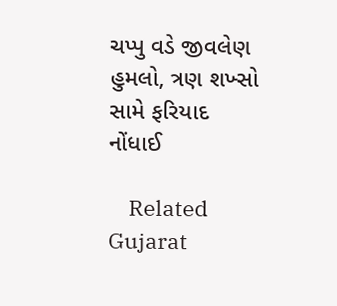ચપ્પુ વડે જીવલેણ હુમલો, ત્રણ શખ્સો સામે ફરિયાદ નોંધાઈ

    Related Gujarat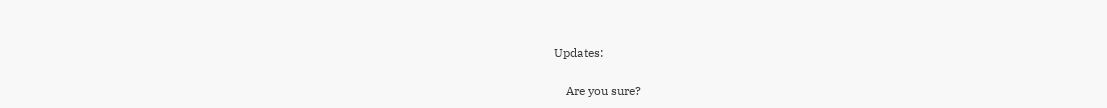Updates:

    Are you sure?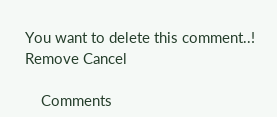You want to delete this comment..! Remove Cancel

    Comments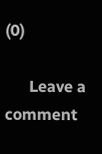(0)

      Leave a comment